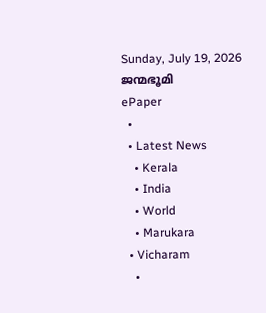Sunday, July 19, 2026
ജന്മഭൂമി
ePaper
  •
  • Latest News
    • Kerala
    • India
    • World
    • Marukara
  • Vicharam
    •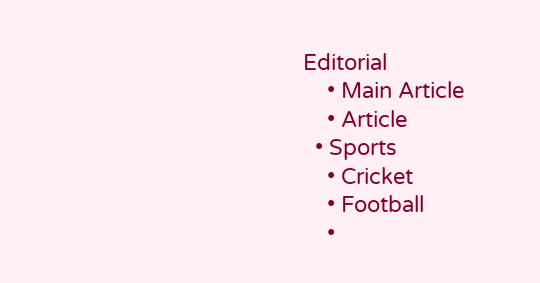Editorial
    • Main Article
    • Article
  • Sports
    • Cricket
    • Football
    •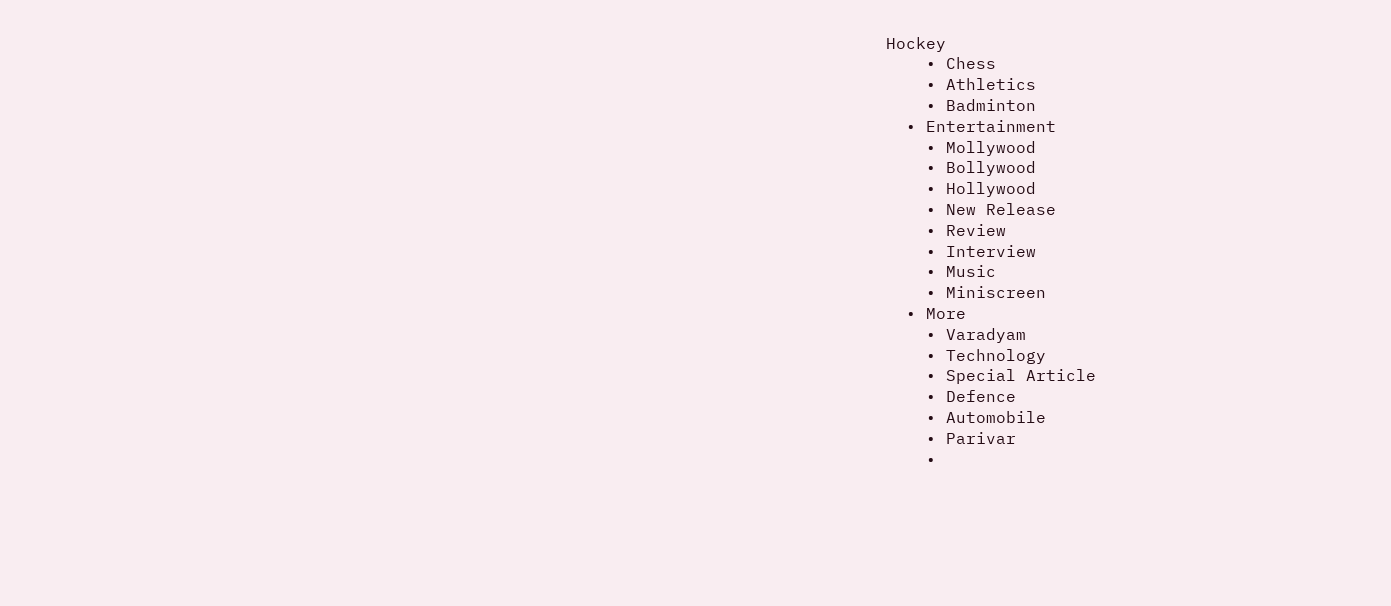Hockey
    • Chess
    • Athletics
    • Badminton
  • Entertainment
    • Mollywood
    • Bollywood
    • Hollywood
    • New Release
    • Review
    • Interview
    • Music
    • Miniscreen
  • More
    • Varadyam
    • Technology
    • Special Article
    • Defence
    • Automobile
    • Parivar
    •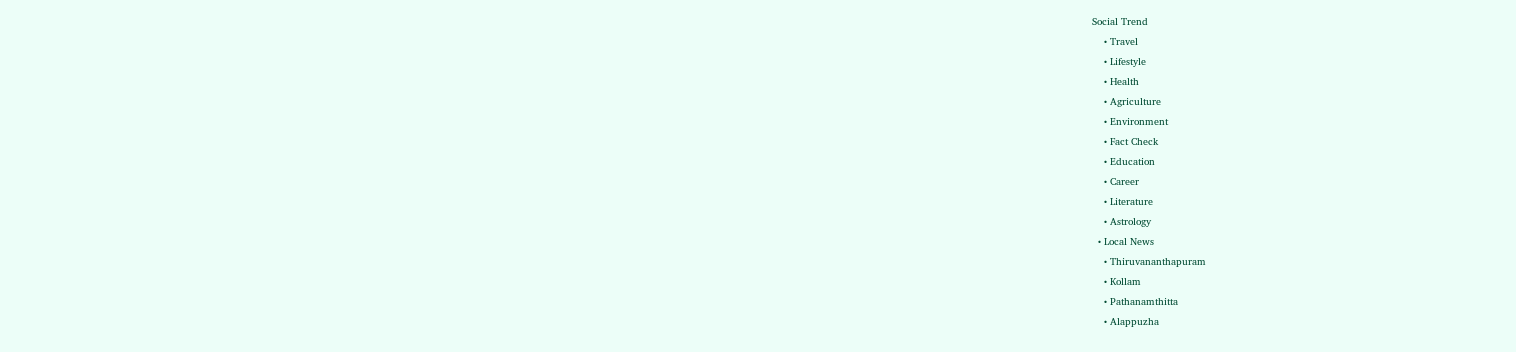Social Trend
    • Travel
    • Lifestyle
    • Health
    • Agriculture
    • Environment
    • Fact Check
    • Education
    • Career
    • Literature
    • Astrology
  • Local News
    • Thiruvananthapuram
    • Kollam
    • Pathanamthitta
    • Alappuzha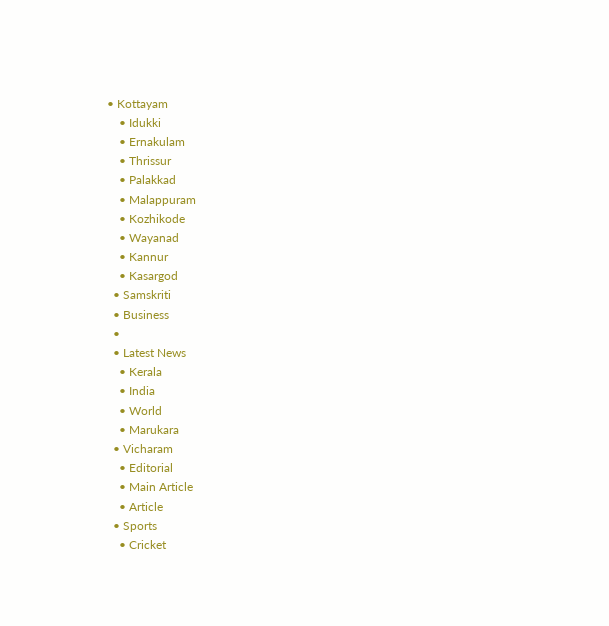• Kottayam
    • Idukki
    • Ernakulam
    • Thrissur
    • Palakkad
    • Malappuram
    • Kozhikode
    • Wayanad
    • Kannur
    • Kasargod
  • Samskriti
  • Business
  •
  • Latest News
    • Kerala
    • India
    • World
    • Marukara
  • Vicharam
    • Editorial
    • Main Article
    • Article
  • Sports
    • Cricket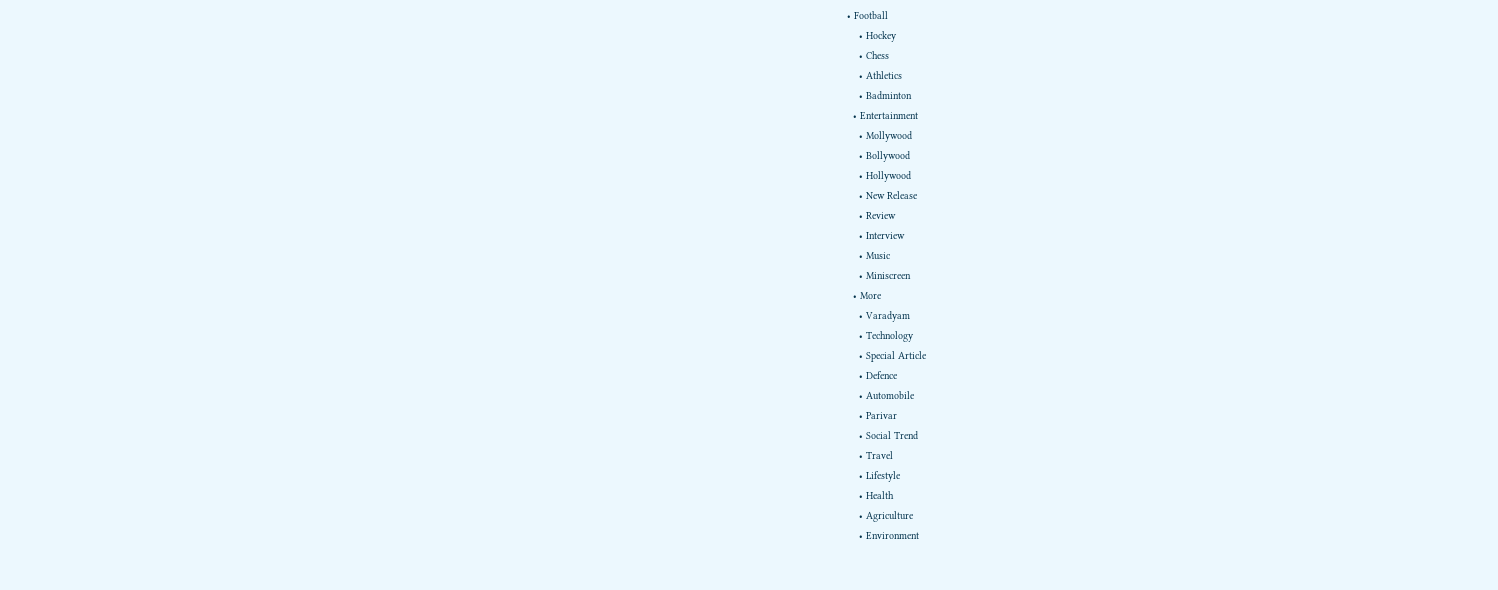• Football
    • Hockey
    • Chess
    • Athletics
    • Badminton
  • Entertainment
    • Mollywood
    • Bollywood
    • Hollywood
    • New Release
    • Review
    • Interview
    • Music
    • Miniscreen
  • More
    • Varadyam
    • Technology
    • Special Article
    • Defence
    • Automobile
    • Parivar
    • Social Trend
    • Travel
    • Lifestyle
    • Health
    • Agriculture
    • Environment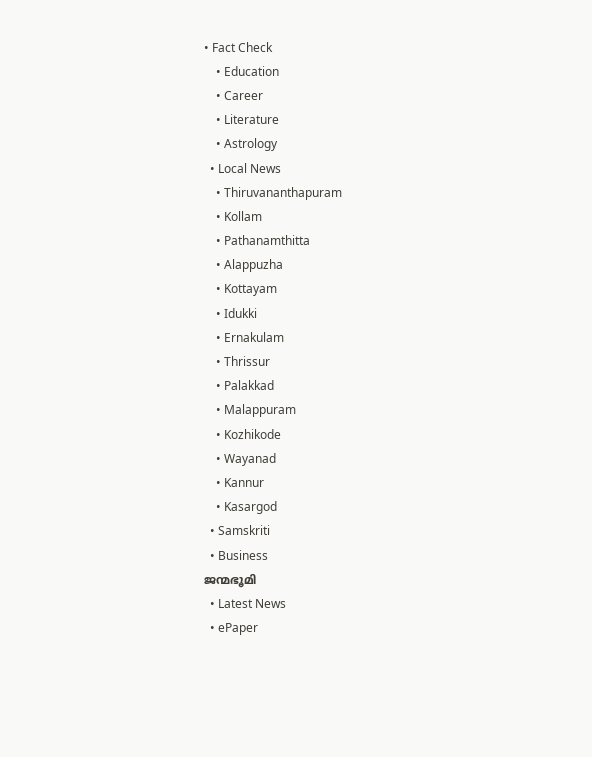• Fact Check
    • Education
    • Career
    • Literature
    • Astrology
  • Local News
    • Thiruvananthapuram
    • Kollam
    • Pathanamthitta
    • Alappuzha
    • Kottayam
    • Idukki
    • Ernakulam
    • Thrissur
    • Palakkad
    • Malappuram
    • Kozhikode
    • Wayanad
    • Kannur
    • Kasargod
  • Samskriti
  • Business
ജന്മഭൂമി
  • Latest News
  • ePaper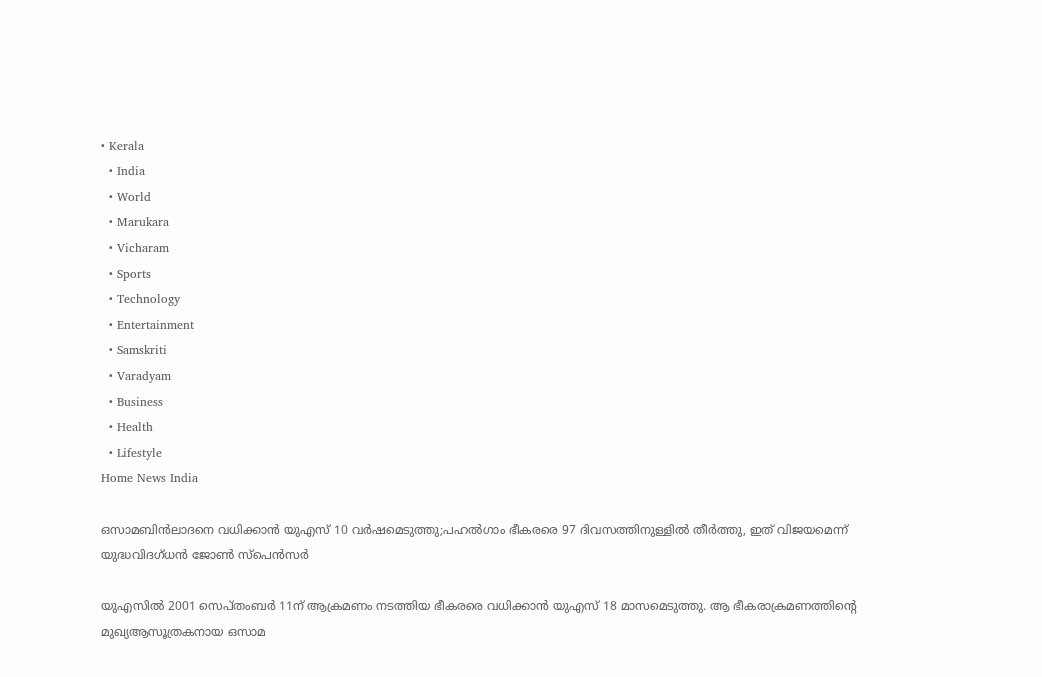• Kerala
  • India
  • World
  • Marukara
  • Vicharam
  • Sports
  • Technology
  • Entertainment
  • Samskriti
  • Varadyam
  • Business
  • Health
  • Lifestyle
Home News India

ഒസാമബിന്‍ലാദനെ വധിക്കാന്‍ യുഎസ് 10 വര്‍ഷമെടുത്തു;പഹല്‍ഗാം ഭീകരരെ 97 ദിവസത്തിനുള്ളില്‍ തീര്‍ത്തു, ഇത് വിജയമെന്ന് യുദ്ധവിദഗ്ധന്‍ ജോണ്‍ സ്പെന്‍സര്‍

യുഎസില്‍ 2001 സെപ്തംബര്‍ 11ന് ആക്രമണം നടത്തിയ ഭീകരരെ വധിക്കാന്‍ യുഎസ് 18 മാസമെടുത്തു. ആ ഭീകരാക്രമണത്തിന്റെ മുഖ്യആസൂത്രകനായ ഒസാമ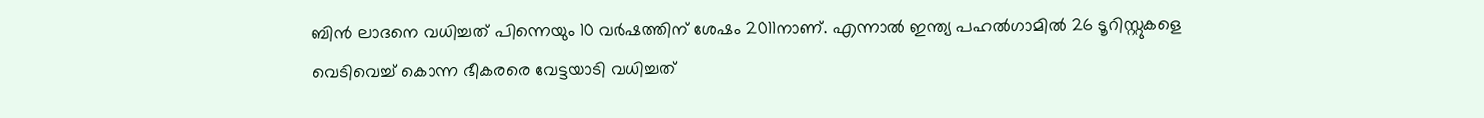ബിന്‍ ലാദനെ വധിച്ചത് പിന്നെയും 10 വര്‍ഷത്തിന് ശേഷം 2011നാണ്. എന്നാല്‍ ഇന്ത്യ പഹല്‍ഗാമില്‍ 26 ടൂറിസ്റ്റുകളെ വെടിവെച്ച് കൊന്ന ഭീകരരെ വേട്ടയാടി വധിച്ചത്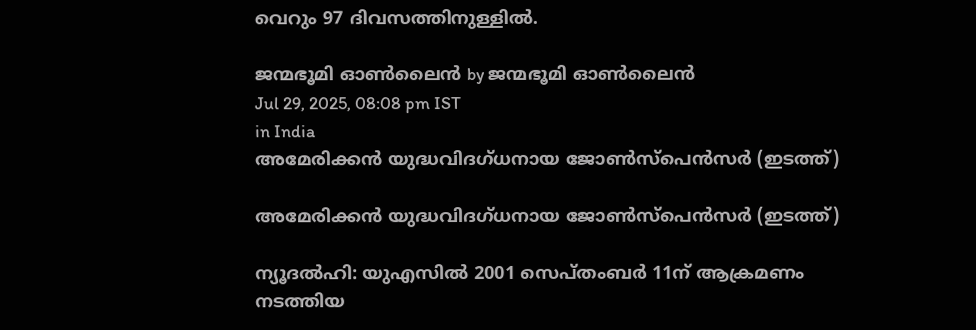വെറും 97 ദിവസത്തിനുള്ളില്‍.

ജന്മഭൂമി ഓണ്‍ലൈന്‍ by ജന്മഭൂമി ഓണ്‍ലൈന്‍
Jul 29, 2025, 08:08 pm IST
in India
അമേരിക്കന്‍ യുദ്ധവിദഗ്ധനായ ജോണ്‍സ്പെന്‍സര്‍ (ഇടത്ത്)

അമേരിക്കന്‍ യുദ്ധവിദഗ്ധനായ ജോണ്‍സ്പെന്‍സര്‍ (ഇടത്ത്)

ന്യൂദല്‍ഹി: യുഎസില്‍ 2001 സെപ്തംബര്‍ 11ന് ആക്രമണം നടത്തിയ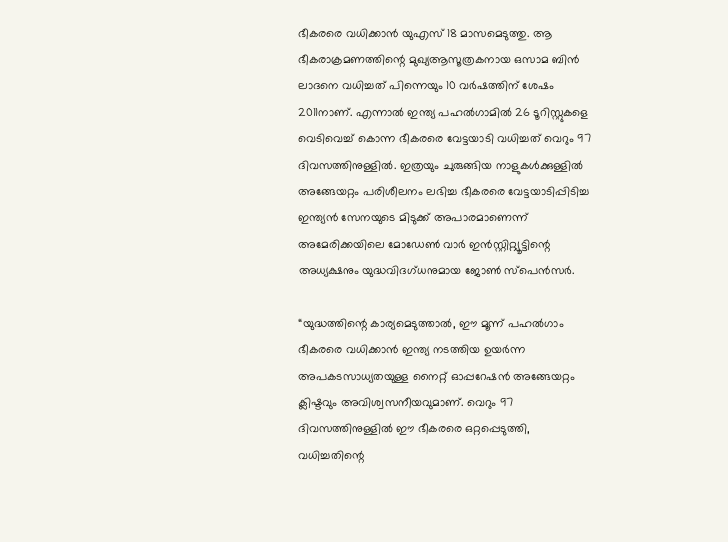ഭീകരരെ വധിക്കാന്‍ യുഎസ് 18 മാസമെടുത്തു. ആ ഭീകരാക്രമണത്തിന്റെ മുഖ്യആസൂത്രകനായ ഒസാമ ബിന്‍ ലാദനെ വധിച്ചത് പിന്നെയും 10 വര്‍ഷത്തിന് ശേഷം 2011നാണ്. എന്നാല്‍ ഇന്ത്യ പഹല്‍ഗാമില്‍ 26 ടൂറിസ്റ്റുകളെ വെടിവെച്ച് കൊന്ന ഭീകരരെ വേട്ടയാടി വധിച്ചത് വെറും 97 ദിവസത്തിനുള്ളില്‍. ഇത്രയും ചുരുങ്ങിയ നാളുകള്‍ക്കുള്ളില്‍ അങ്ങേയറ്റം പരിശീലനം ലഭിച്ച ഭീകരരെ വേട്ടയാടിപ്പിടിച്ച ഇന്ത്യന്‍ സേനയുടെ മിടുക്ക് അപാരമാണെന്ന് അമേരിക്കയിലെ മോഡേണ്‍ വാര്‍ ഇന്‍സ്റ്റിറ്റ്യൂട്ടിന്റെ അധ്യക്ഷനും യുദ്ധവിദഗ്ധനുമായ ജോണ്‍ സ്പെന്‍സര്‍.

“യുദ്ധത്തിന്റെ കാര്യമെടുത്താല്‍, ഈ മൂന്ന് പഹല്‍ഗാം ഭീകരരെ വധിക്കാന്‍ ഇന്ത്യ നടത്തിയ ഉയര്‍ന്ന അപകടസാധ്യതയുള്ള നൈറ്റ് ഓപ്പറേഷന്‍ അങ്ങേയറ്റം ക്ലിഷ്ടവും അവിശ്വസനീയവുമാണ്. വെറും 97 ദിവസത്തിനുള്ളില്‍ ഈ ഭീകരരെ ഒറ്റപ്പെടുത്തി, വധിച്ചതിന്റെ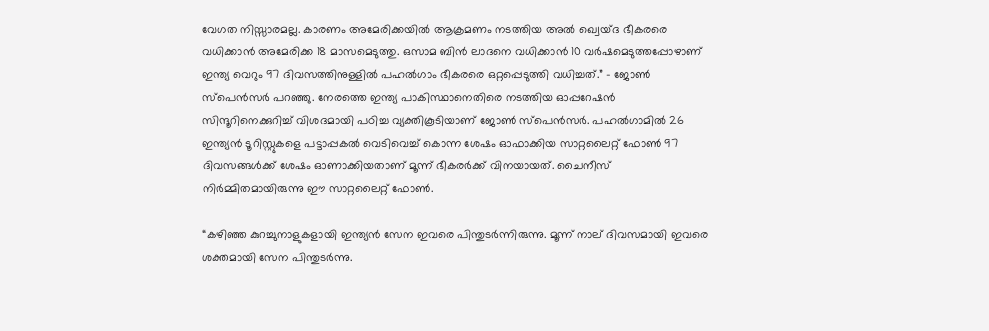വേഗത നിസ്സാരമല്ല. കാരണം അമേരിക്കയില്‍ ആക്രമണം നടത്തിയ അല്‍ ഖ്വെയ്ദ ഭീകരരെ വധിക്കാന്‍ അമേരിക്ക 18 മാസമെടുത്തു. ഒസാമ ബിന്‍ ലാദനെ വധിക്കാന്‍ 10 വര്‍ഷമെടുത്തപ്പോഴാണ് ഇന്ത്യ വെറും 97 ദിവസത്തിനുള്ളില്‍ പഹല്‍ഗാം ഭീകരരെ ഒറ്റപ്പെടുത്തി വധിച്ചത്.” – ജോണ്‍ സ്പെന്‍സര്‍ പറഞ്ഞു. നേരത്തെ ഇന്ത്യ പാകിസ്ഥാനെതിരെ നടത്തിയ ഓപ്പറേഷന്‍ സിന്ദൂറിനെക്കുറിച്ച് വിശദമായി പഠിച്ച വ്യക്തികൂടിയാണ് ജോണ്‍ സ്പെന്‍സര്‍. പഹല്‍ഗാമില്‍ 26 ഇന്ത്യന്‍ ടൂറിസ്റ്റുകളെ പട്ടാപ്പകല്‍ വെടിവെച്ച് കൊന്ന ശേഷം ഓഫാക്കിയ സാറ്റലൈറ്റ് ഫോണ്‍ 97 ദിവസങ്ങള്‍ക്ക് ശേഷം ഓണാക്കിയതാണ് മൂന്ന് ഭീകരര്‍ക്ക് വിനയായത്. ചൈനീസ് നിര്‍മ്മിതമായിരുന്നു ഈ സാറ്റലൈറ്റ് ഫോണ്‍.

“കഴിഞ്ഞ കുറച്ചുനാളുകളായി ഇന്ത്യന്‍ സേന ഇവരെ പിന്തുടര്‍ന്നിരുന്നു. മൂന്ന് നാല് ദിവസമായി ഇവരെ ശക്തമായി സേന പിന്തുടര്‍ന്നു.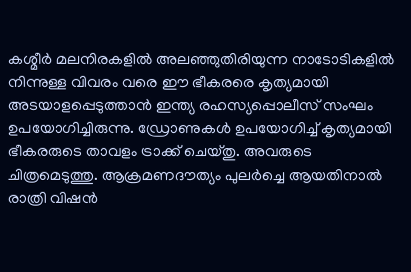കശ്മീര്‍ മലനിരകളില്‍ അലഞ്ഞുതിരിയുന്ന നാടോടികളില്‍ നിന്നുള്ള വിവരം വരെ ഈ ഭീകരരെ കൃത്യമായി അടയാളപ്പെടുത്താന്‍ ഇന്ത്യ രഹസ്യപ്പൊലീസ് സംഘം ഉപയോഗിച്ചിരുന്നു. ഡ്രോണുകള്‍ ഉപയോഗിച്ച് കൃത്യമായി ഭീകരരുടെ താവളം ട്രാക്ക് ചെയ്തു. അവരുടെ ചിത്രമെടുത്തു. ആക്രമണദൗത്യം പുലര്‍ച്ചെ ആയതിനാല്‍ രാത്രി വിഷന്‍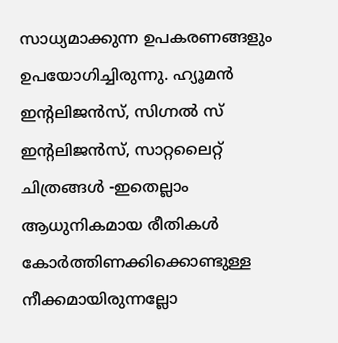സാധ്യമാക്കുന്ന ഉപകരണങ്ങളും ഉപയോഗിച്ചിരുന്നു. ഹ്യൂമന്‍ ഇന്‍റലിജന്‍സ്, സിഗ്നല്‍ സ് ഇന്‍റലിജന്‍സ്, സാറ്റലൈറ്റ് ചിത്രങ്ങള്‍ -ഇതെല്ലാം ആധുനികമായ രീതികള്‍ കോര്‍ത്തിണക്കിക്കൊണ്ടുള്ള നീക്കമായിരുന്നല്ലോ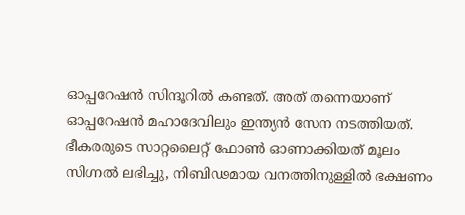ഓപ്പറേഷന്‍ സിന്ദൂറില്‍ കണ്ടത്. അത് തന്നെയാണ് ഓപ്പറേഷന്‍ മഹാദേവിലും ഇന്ത്യന്‍ സേന നടത്തിയത്. ഭീകരരുടെ സാറ്റലൈറ്റ് ഫോണ്‍ ഓണാക്കിയത് മൂലം സിഗ്നല്‍ ലഭിച്ചു, നിബിഢമായ വനത്തിനുള്ളില്‍ ഭക്ഷണം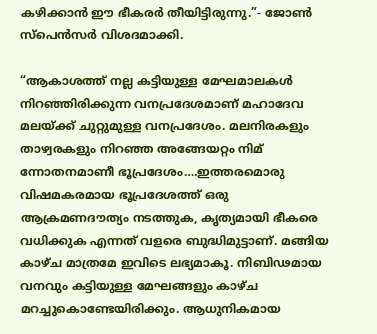കഴിക്കാന്‍ ഈ ഭീകരര്‍ തീയിട്ടിരുന്നു.”- ജോണ്‍ സ്പെന്‍സര്‍ വിശദമാക്കി.

“ആകാശത്ത് നല്ല കട്ടിയുള്ള മേഘമാലകള്‍ നിറഞ്ഞിരിക്കുന്ന വനപ്രദേശമാണ് മഹാദേവ മലയ്‌ക്ക് ചുറ്റുമുള്ള വനപ്രദേശം. മലനിരകളും താഴ്വരകളും നിറഞ്ഞ അങ്ങേയറ്റം നിമ് ന്നോതനമാണീ ഭൂപ്രദേശം….ഇത്തരമൊരു വിഷമകരമായ ഭൂപ്രദേശത്ത് ഒരു ആക്രമണദൗത്യം നടത്തുക, കൃത്യമായി ഭീകരെ വധിക്കുക എന്നത് വളരെ ബുദ്ധിമുട്ടാണ്. മങ്ങിയ കാഴ്ച മാത്രമേ ഇവിടെ ലഭ്യമാകൂ. നിബിഢമായ വനവും കട്ടിയുള്ള മേഘങ്ങളും കാഴ്ച മറച്ചുകൊണ്ടേയിരിക്കും. ആധുനികമായ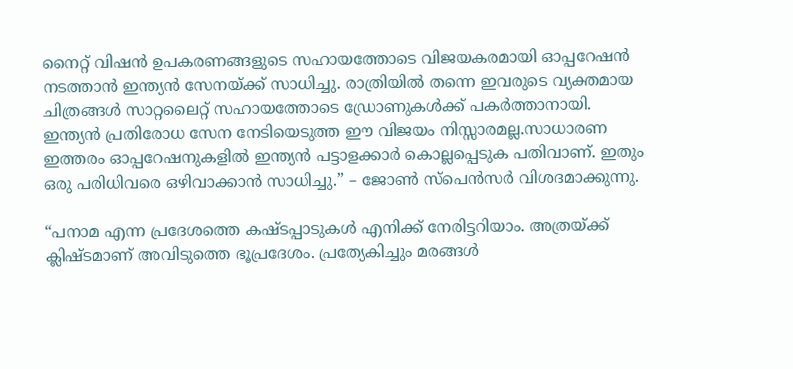നൈറ്റ് വിഷന്‍ ഉപകരണങ്ങളുടെ സഹായത്തോടെ വിജയകരമായി ഓപ്പറേഷന്‍ നടത്താന്‍ ഇന്ത്യന്‍ സേനയ്‌ക്ക് സാധിച്ചു. രാത്രിയില്‍ തന്നെ ഇവരുടെ വ്യക്തമായ ചിത്രങ്ങള്‍ സാറ്റലൈറ്റ് സഹായത്തോടെ ഡ്രോണുകള്‍ക്ക് പകര്‍ത്താനായി. ഇന്ത്യന്‍ പ്രതിരോധ സേന നേടിയെടുത്ത ഈ വിജയം നിസ്സാരമല്ല.സാധാരണ ഇത്തരം ഓപ്പറേഷനുകളില്‍ ഇന്ത്യന്‍ പട്ടാളക്കാര്‍ കൊല്ലപ്പെടുക പതിവാണ്. ഇതും ഒരു പരിധിവരെ ഒഴിവാക്കാന്‍ സാധിച്ചു.” – ജോണ്‍ സ്പെന്‍സര്‍ വിശദമാക്കുന്നു.

“പനാമ എന്ന പ്രദേശത്തെ കഷ്ടപ്പാടുകള്‍ എനിക്ക് നേരിട്ടറിയാം. അത്രയ്‌ക്ക് ക്ലിഷ്ടമാണ് അവിടുത്തെ ഭൂപ്രദേശം. പ്രത്യേകിച്ചും മരങ്ങള്‍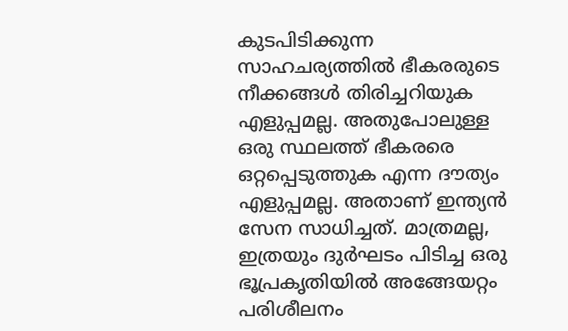കുടപിടിക്കുന്ന സാഹചര്യത്തില്‍ ഭീകരരുടെ നീക്കങ്ങള്‍ തിരിച്ചറിയുക എളുപ്പമല്ല. അതുപോലുള്ള ഒരു സ്ഥലത്ത് ഭീകരരെ ഒറ്റപ്പെടുത്തുക എന്ന ദൗത്യം എളുപ്പമല്ല. അതാണ് ഇന്ത്യന്‍ സേന സാധിച്ചത്. മാത്രമല്ല, ഇത്രയും ദുര്‍ഘടം പിടിച്ച ഒരു ഭൂപ്രകൃതിയില്‍ അങ്ങേയറ്റം പരിശീലനം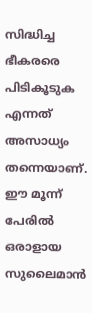സിദ്ധിച്ച ഭീകരരെ പിടികൂടുക എന്നത് അസാധ്യം തന്നെയാണ്. ഈ മൂന്ന് പേരില്‍ ഒരാളായ സുലൈമാന്‍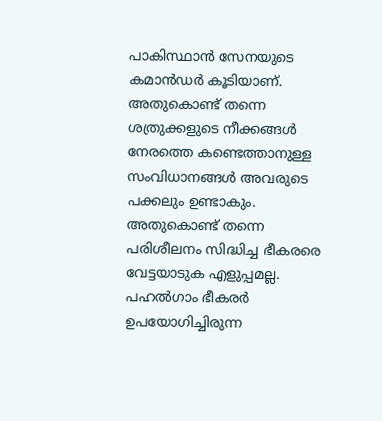പാകിസ്ഥാന്‍ സേനയുടെ കമാന്‍ഡര്‍ കൂടിയാണ്. അതുകൊണ്ട് തന്നെ ശത്രുക്കളുടെ നീക്കങ്ങള്‍ നേരത്തെ കണ്ടെത്താനുള്ള സംവിധാനങ്ങള്‍ അവരുടെ പക്കലും ഉണ്ടാകും. അതുകൊണ്ട് തന്നെ പരിശീലനം സിദ്ധിച്ച ഭീകരരെ വേട്ടയാടുക എളുപ്പമല്ല. പഹല്‍ഗാം ഭീകരര്‍ ഉപയോഗിച്ചിരുന്ന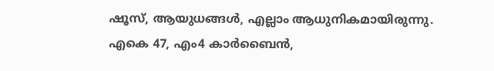ഷൂസ്, ആയുധങ്ങള്‍, എല്ലാം ആധുനികമായിരുന്നു. എകെ 47, എം4 കാര്‍ബൈന്‍,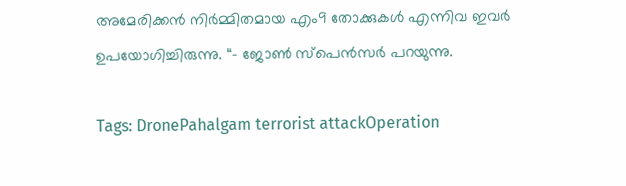അമേരിക്കന്‍ നിര്‍മ്മിതമായ എം9 തോക്കുകള്‍ എന്നിവ ഇവര്‍ ഉപയോഗിച്ചിരുന്നു. “- ജോണ്‍ സ്പെന്‍സര്‍ പറയുന്നു.

Tags: DronePahalgam terrorist attackOperation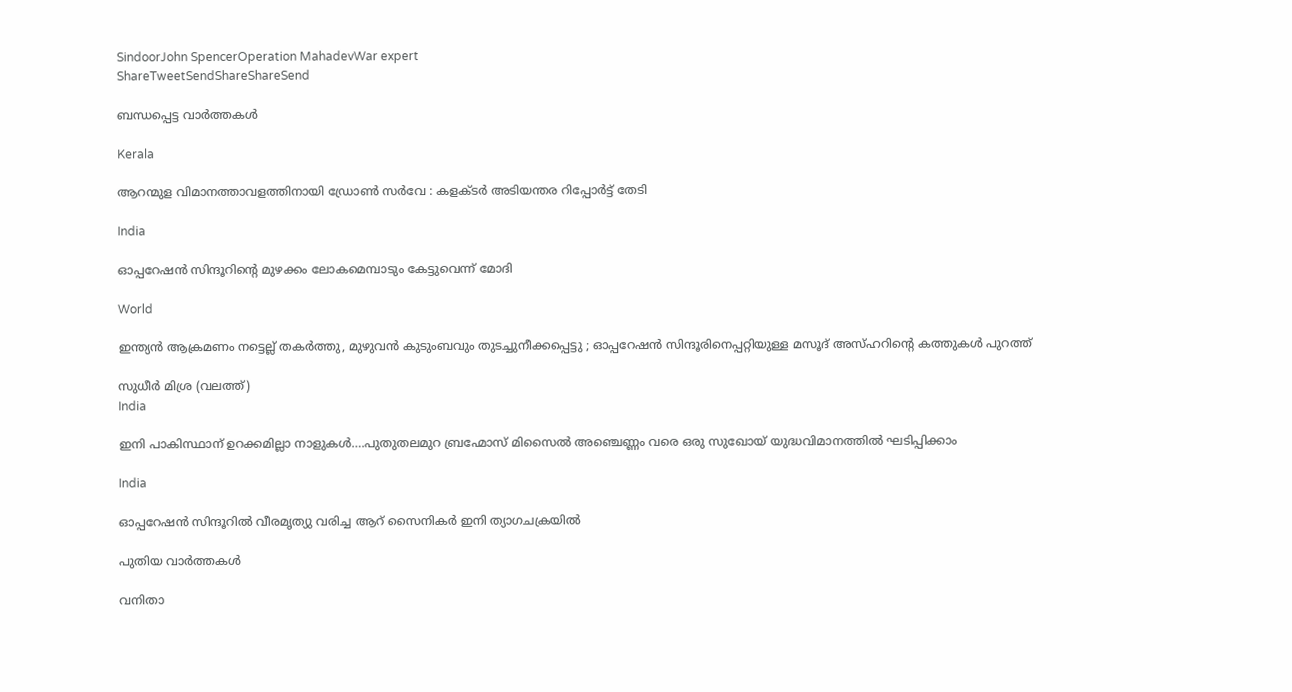SindoorJohn SpencerOperation MahadevWar expert
ShareTweetSendShareShareSend

ബന്ധപ്പെട്ട വാര്‍ത്തകള്‍

Kerala

ആറന്മുള വിമാനത്താവളത്തിനായി ഡ്രോണ്‍ സര്‍വേ : കളക്ടര്‍ അടിയന്തര റിപ്പോര്‍ട്ട് തേടി

India

ഓപ്പറേഷന്‍ സിന്ദൂറിന്റെ മുഴക്കം ലോകമെമ്പാടും കേട്ടുവെന്ന് മോദി

World

ഇന്ത്യൻ ആക്രമണം നട്ടെല്ല് തകർത്തു, മുഴുവൻ കുടുംബവും തുടച്ചുനീക്കപ്പെട്ടു ; ഓപ്പറേഷൻ സിന്ദൂരിനെപ്പറ്റിയുള്ള മസൂദ് അസ്ഹറിന്റെ കത്തുകൾ പുറത്ത്

സുധീര്‍ മിശ്ര (വലത്ത്)
India

ഇനി പാകിസ്ഥാന് ഉറക്കമില്ലാ നാളുകള്‍….പുതുതലമുറ ബ്രഹ്മോസ് മിസൈല്‍ അഞ്ചെണ്ണം വരെ ഒരു സുഖോയ് യുദ്ധവിമാനത്തില്‍ ഘടിപ്പിക്കാം

India

ഓപ്പറേഷന്‍ സിന്ദൂറില്‍ വീരമൃത്യു വരിച്ച ആറ് സൈനികര്‍ ഇനി ത്യാഗചക്രയില്‍

പുതിയ വാര്‍ത്തകള്‍

വനിതാ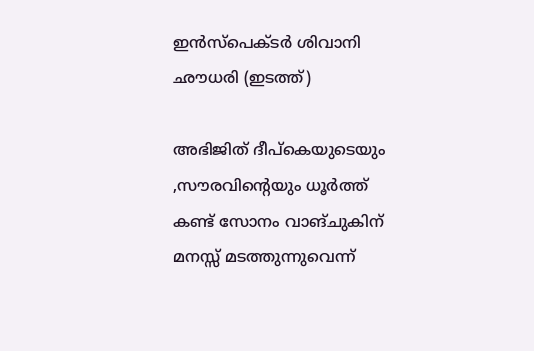ഇന്‍സ്പെക്ടര്‍ ശിവാനി ഛൗധരി (ഇടത്ത്)

അഭിജിത് ദീപ്കെയുടെയും ,സൗരവിന്റെയും ധൂര്‍ത്ത് കണ്ട് സോനം വാങ്ചുകിന് മനസ്സ് മടത്തുന്നുവെന്ന്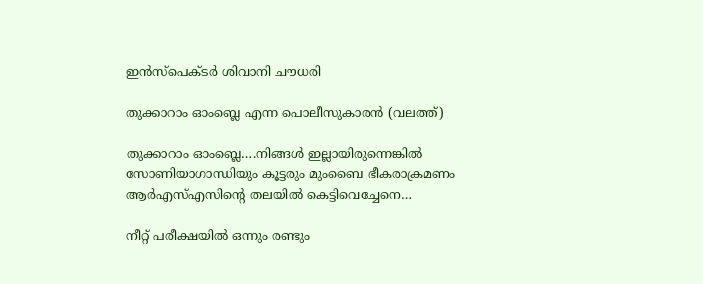ഇന്‍സ്പെക്ടര്‍ ശിവാനി ചൗധരി

തുക്കാറാം ഓംബ്ലെ എന്ന പൊലീസുകാരന്‍ (വലത്ത്)

തുക്കാറാം ഓംബ്ലെ….നിങ്ങള്‍ ഇല്ലായിരുന്നെങ്കില്‍ സോണിയാഗാന്ധിയും കൂട്ടരും മുംബൈ ഭീകരാക്രമണം ആര്‍എസ്എസിന്റെ തലയില്‍ കെട്ടിവെച്ചേനെ…

നീറ്റ് പരീക്ഷയില്‍ ഒന്നും രണ്ടും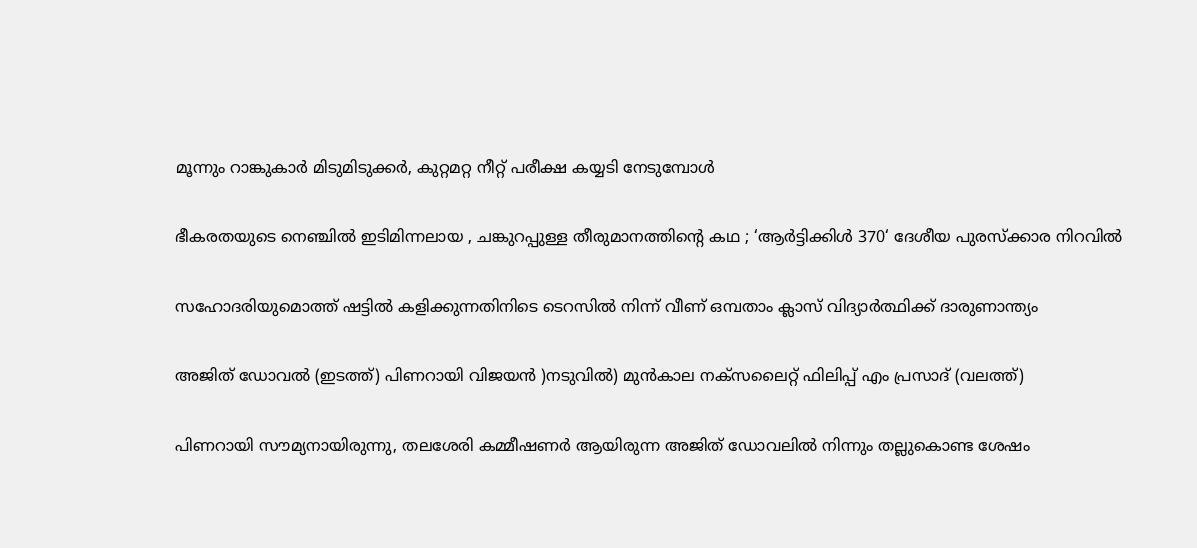മൂന്നും റാങ്കുകാര്‍ മിടുമിടുക്കര്‍, കുറ്റമറ്റ നീറ്റ് പരീക്ഷ കയ്യടി നേടുമ്പോള്‍

ഭീകരതയുടെ നെഞ്ചിൽ ഇടിമിന്നലായ , ചങ്കുറപ്പുള്ള തീരുമാനത്തിന്റെ കഥ ; ‘ആർട്ടിക്കിൾ 370‘ ദേശീയ പുരസ്ക്കാര നിറവിൽ

സഹോദരിയുമൊത്ത് ഷട്ടില്‍ കളിക്കുന്നതിനിടെ ടെറസില്‍ നിന്ന് വീണ് ഒമ്പതാം ക്ലാസ് വിദ്യാര്‍ത്ഥിക്ക് ദാരുണാന്ത്യം

അജിത് ഡോവല്‍ (ഇടത്ത്) പിണറായി വിജയന്‍ )നടുവില്‍) മുന്‍കാല നക്സലൈറ്റ് ഫിലിപ്പ് എം പ്രസാദ് (വലത്ത്)

പിണറായി സൗമ്യനായിരുന്നു, തലശേരി കമ്മീഷണര്‍ ആയിരുന്ന അജിത് ഡോവലില്‍ നിന്നും തല്ലുകൊണ്ട ശേഷം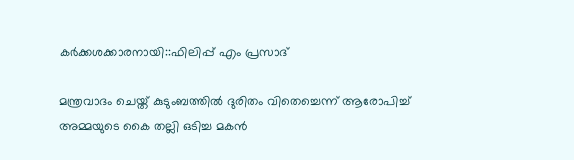കര്‍ക്കശക്കാരനായി::ഫിലിപ്പ് എം പ്രസാദ്

മന്ത്രവാദം ചെയ്ത് കുടുംബത്തില്‍ ദുരിതം വിതെച്ചെന്ന് ആരോപിച്ച് അമ്മയുടെ കൈ തല്ലി ഒടിച്ച മകന്‍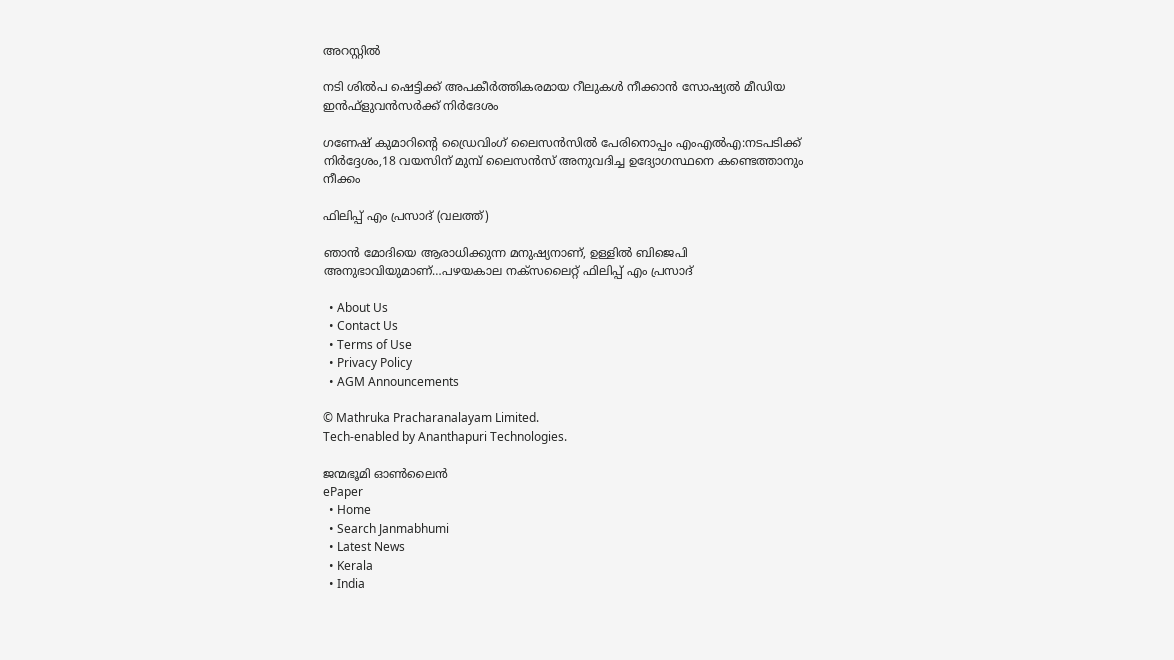അറസ്റ്റില്‍

നടി ശില്‍പ ഷെട്ടിക്ക് അപകീര്‍ത്തികരമായ റീലുകള്‍ നീക്കാന്‍ സോഷ്യല്‍ മീഡിയ ഇന്‍ഫ്‌ളുവന്‍സര്‍ക്ക് നിര്‍ദേശം

ഗണേഷ് കുമാറിന്റെ ഡ്രൈവിംഗ് ലൈസന്‍സില്‍ പേരിനൊപ്പം എംഎല്‍എ:നടപടിക്ക് നിര്‍ദ്ദേശം,18 വയസിന് മുമ്പ് ലൈസന്‍സ് അനുവദിച്ച ഉദ്യോഗസ്ഥനെ കണ്ടെത്താനും നീക്കം

ഫിലിപ്പ് എം പ്രസാദ് (വലത്ത്)

ഞാന്‍ മോദിയെ ആരാധിക്കുന്ന മനുഷ്യനാണ്, ഉള്ളില്‍ ബിജെപി അനുഭാവിയുമാണ്…പഴയകാല നക്സലൈറ്റ് ഫിലിപ്പ് എം പ്രസാദ്

  • About Us
  • Contact Us
  • Terms of Use
  • Privacy Policy
  • AGM Announcements

© Mathruka Pracharanalayam Limited.
Tech-enabled by Ananthapuri Technologies.

ജന്മഭൂമി ഓണ്‍ലൈന്‍
ePaper
  • Home
  • Search Janmabhumi
  • Latest News
  • Kerala
  • India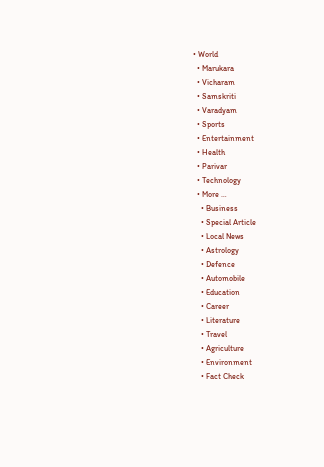• World
  • Marukara
  • Vicharam
  • Samskriti
  • Varadyam
  • Sports
  • Entertainment
  • Health
  • Parivar
  • Technology
  • More …
    • Business
    • Special Article
    • Local News
    • Astrology
    • Defence
    • Automobile
    • Education
    • Career
    • Literature
    • Travel
    • Agriculture
    • Environment
    • Fact Check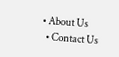• About Us
  • Contact Us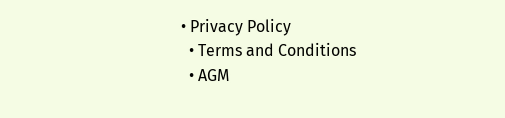• Privacy Policy
  • Terms and Conditions
  • AGM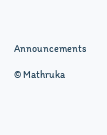Announcements

© Mathruka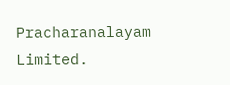Pracharanalayam Limited.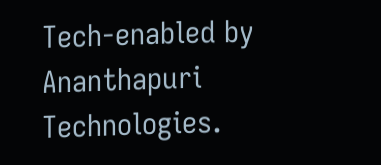Tech-enabled by Ananthapuri Technologies.